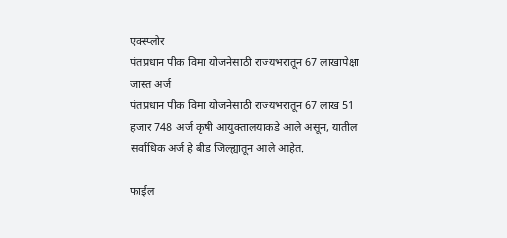एक्स्प्लोर
पंतप्रधान पीक विमा योजनेसाठी राज्यभरातून 67 लाखापेक्षा जास्त अर्ज
पंतप्रधान पीक विमा योजनेसाठी राज्यभरातून 67 लाख 51 हजार 748 अर्ज कृषी आयुक्तालयाकडे आले असून, यातील सर्वाधिक अर्ज हे बीड जिल्ह्यातून आले आहेत.

फाईल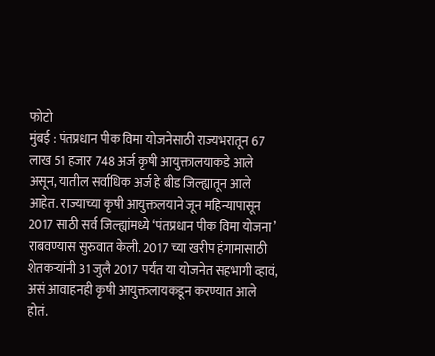फोटो
मुंबई : पंतप्रधान पीक विमा योजनेसाठी राज्यभरातून 67 लाख 51 हजार 748 अर्ज कृषी आयुक्तालयाकडे आले असून, यातील सर्वाधिक अर्ज हे बीड जिल्ह्यातून आले आहेत. राज्याच्या कृषी आयुक्तलयाने जून महिन्यापासून 2017 साठी सर्व जिल्ह्यांमध्ये ‘पंतप्रधान पीक विमा योजना’ राबवण्यास सुरुवात केली. 2017 च्या खरीप हंगामासाठी शेतकऱ्यांनी 31 जुलै 2017 पर्यंत या योजनेत सहभागी व्हावं, असं आवाहनही कृषी आयुक्तलायकडून करण्यात आले होतं.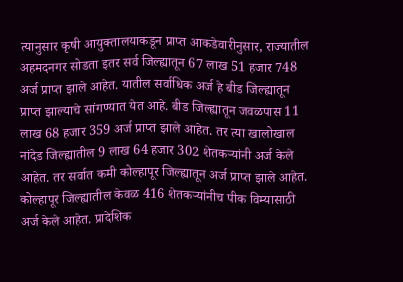त्यानुसार कृषी आयुक्तालयाकडून प्राप्त आकडेवारीनुसार, राज्यातील अहमदनगर सोडता इतर सर्व जिल्ह्यातून 67 लाख 51 हजार 748 अर्ज प्राप्त झाले आहेत. यातील सर्वाधिक अर्ज हे बीड जिल्ह्यातून प्राप्त झाल्याचे सांगण्यात येत आहे. बीड जिल्ह्यातून जवळपास 11 लाख 68 हजार 359 अर्ज प्राप्त झाले आहेत. तर त्या खालोखाल नांदेड जिल्ह्यातील 9 लाख 64 हजार 302 शेतकऱ्यांनी अर्ज केले आहेत. तर सर्वात कमी कोल्हापूर जिल्ह्यातून अर्ज प्राप्त झाले आहेत. कोल्हापूर जिल्ह्यातील केवळ 416 शेतकऱ्यांनीच पीक विम्यासाठी अर्ज केले आहेत. प्रादेशिक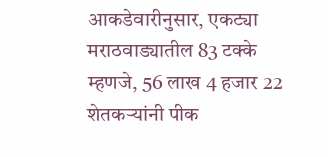आकडेवारीनुसार, एकट्या मराठवाड्यातील 83 टक्के म्हणजे, 56 लाख 4 हजार 22 शेतकऱ्यांनी पीक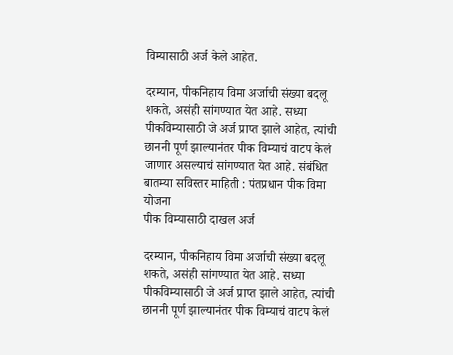विम्यासाठी अर्ज केले आहेत.

दरम्यान, पीकनिहाय विमा अर्जाची संख्या बदलू शकते, असंही सांगण्यात येत आहे. सध्या पीकविम्यासाठी जे अर्ज प्राप्त झाले आहेत, त्यांची छाननी पूर्ण झाल्यानंतर पीक विम्याचं वाटप केलं जाणार असल्याचं सांगण्यात येत आहे. संबंधित बातम्या सविस्तर माहिती : पंतप्रधान पीक विमा योजना
पीक विम्यासाठी दाखल अर्ज

दरम्यान, पीकनिहाय विमा अर्जाची संख्या बदलू शकते, असंही सांगण्यात येत आहे. सध्या पीकविम्यासाठी जे अर्ज प्राप्त झाले आहेत, त्यांची छाननी पूर्ण झाल्यानंतर पीक विम्याचं वाटप केलं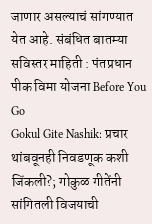जाणार असल्याचं सांगण्यात येत आहे. संबंधित बातम्या सविस्तर माहिती : पंतप्रधान पीक विमा योजना Before You Go
Gokul Gite Nashik: प्रचार थांबवूनही निवडणूक कशी जिंकली?; गोकुळ गीतेंनी सांगितली विजयाची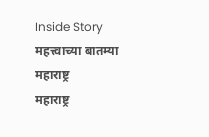Inside Story
महत्त्वाच्या बातम्या
महाराष्ट्र
महाराष्ट्र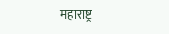महाराष्ट्र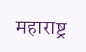महाराष्ट्र